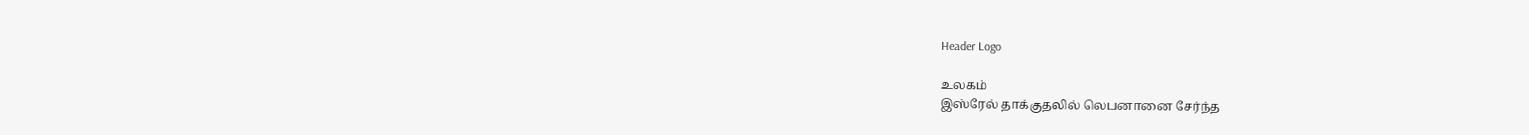Header Logo

உலகம்
இஸ்ரேல் தாக்குதலில் லெபனானை சேர்ந்த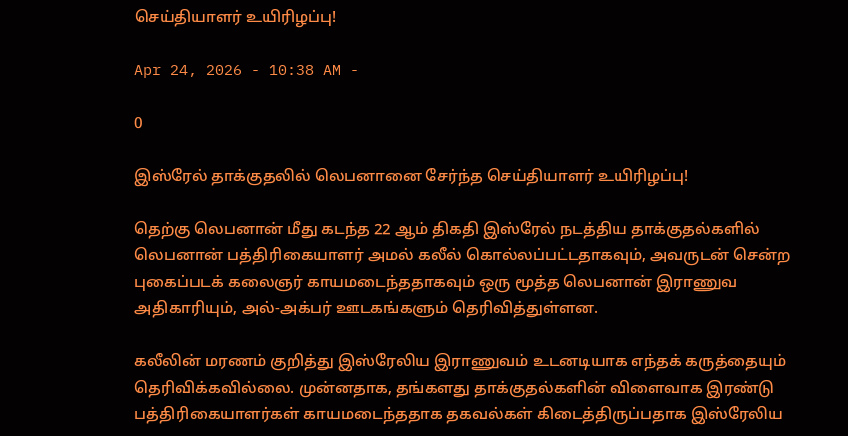செய்தியாளர் உயிரிழப்பு!

Apr 24, 2026 - 10:38 AM -

0

இஸ்ரேல் தாக்குதலில் லெபனானை சேர்ந்த செய்தியாளர் உயிரிழப்பு!

தெற்கு லெபனான் மீது கடந்த 22 ஆம் திகதி இஸ்ரேல் நடத்திய தாக்குதல்களில் லெபனான் பத்திரிகையாளர் அமல் கலீல் கொல்லப்பட்டதாகவும், அவருடன் சென்ற புகைப்படக் கலைஞர் காயமடைந்ததாகவும் ஒரு மூத்த லெபனான் இராணுவ அதிகாரியும், அல்-அக்பர் ஊடகங்களும் தெரிவித்துள்ளன.

கலீலின் மரணம் குறித்து இஸ்ரேலிய இராணுவம் உடனடியாக எந்தக் கருத்தையும் தெரிவிக்கவில்லை. முன்னதாக, தங்களது தாக்குதல்களின் விளைவாக இரண்டு பத்திரிகையாளர்கள் காயமடைந்ததாக தகவல்கள் கிடைத்திருப்பதாக இஸ்ரேலிய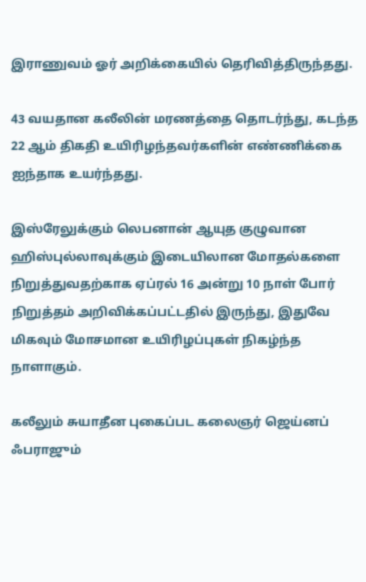இராணுவம் ஓர் அறிக்கையில் தெரிவித்திருந்தது.

43 வயதான கலீலின் மரணத்தை தொடர்ந்து, கடந்த 22 ஆம் திகதி உயிரிழந்தவர்களின் எண்ணிக்கை ஐந்தாக உயர்ந்தது.

இஸ்ரேலுக்கும் லெபனான் ஆயுத குழுவான ஹிஸ்புல்லாவுக்கும் இடையிலான மோதல்களை நிறுத்துவதற்காக ஏப்ரல் 16 அன்று 10 நாள் போர் நிறுத்தம் அறிவிக்கப்பட்டதில் இருந்து, இதுவே மிகவும் மோசமான உயிரிழப்புகள் நிகழ்ந்த நாளாகும்.

கலீலும் சுயாதீன புகைப்பட கலைஞர் ஜெய்னப் ஃபராஜும்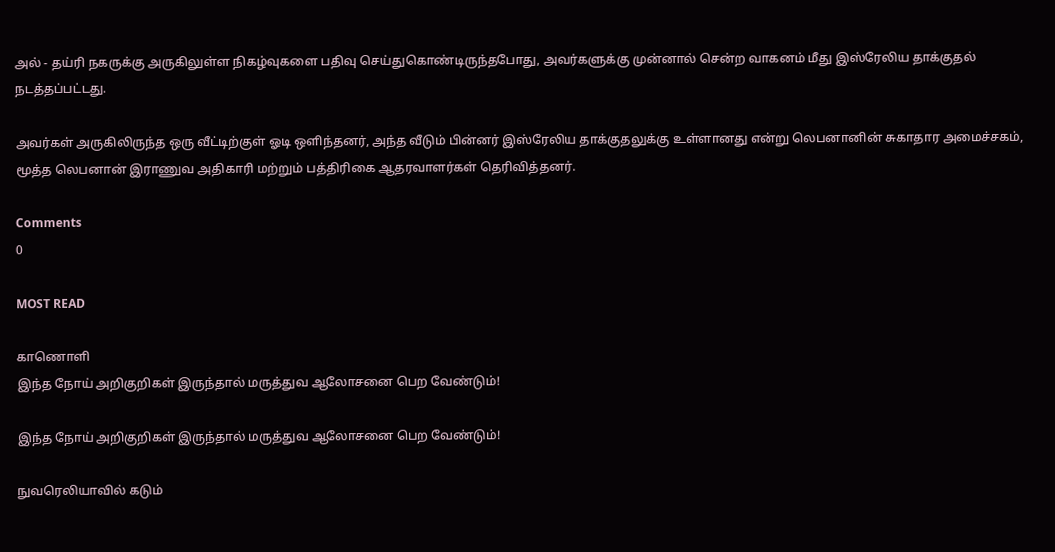அல் - தய்ரி நகருக்கு அருகிலுள்ள நிகழ்வுகளை பதிவு செய்துகொண்டிருந்தபோது, அவர்களுக்கு முன்னால் சென்ற வாகனம் மீது இஸ்ரேலிய தாக்குதல் நடத்தப்பட்டது.

அவர்கள் அருகிலிருந்த ஒரு வீட்டிற்குள் ஓடி ஒளிந்தனர், அந்த வீடும் பின்னர் இஸ்ரேலிய தாக்குதலுக்கு உள்ளானது என்று லெபனானின் சுகாதார அமைச்சகம், மூத்த லெபனான் இராணுவ அதிகாரி மற்றும் பத்திரிகை ஆதரவாளர்கள் தெரிவித்தனர்.

Comments
0

MOST READ

காணொளி
இந்த நோய் அறிகுறிகள் இருந்தால் மருத்துவ ஆலோசனை பெற வேண்டும்!

இந்த நோய் அறிகுறிகள் இருந்தால் மருத்துவ ஆலோசனை பெற வேண்டும்!

நுவரெலியாவில் கடும்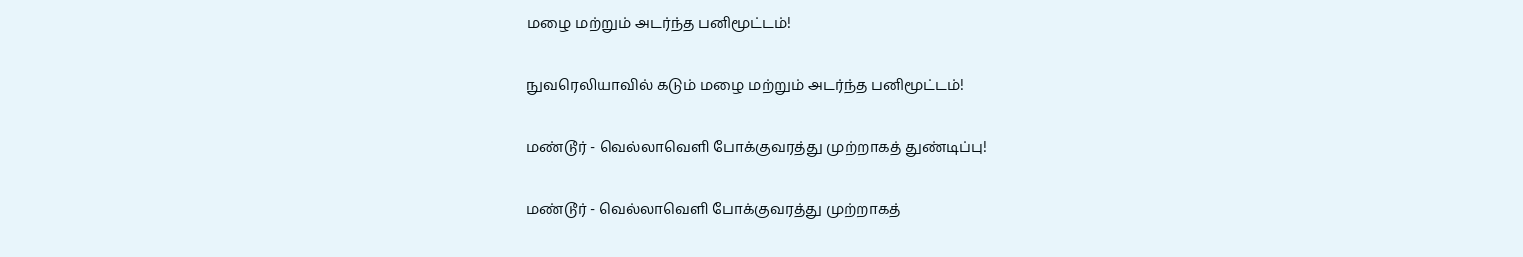மழை மற்றும் அடர்ந்த பனிமூட்டம்!

நுவரெலியாவில் கடும் மழை மற்றும் அடர்ந்த பனிமூட்டம்!

மண்டூர் - வெல்லாவெளி போக்குவரத்து முற்றாகத் துண்டிப்பு!

மண்டூர் - வெல்லாவெளி போக்குவரத்து முற்றாகத்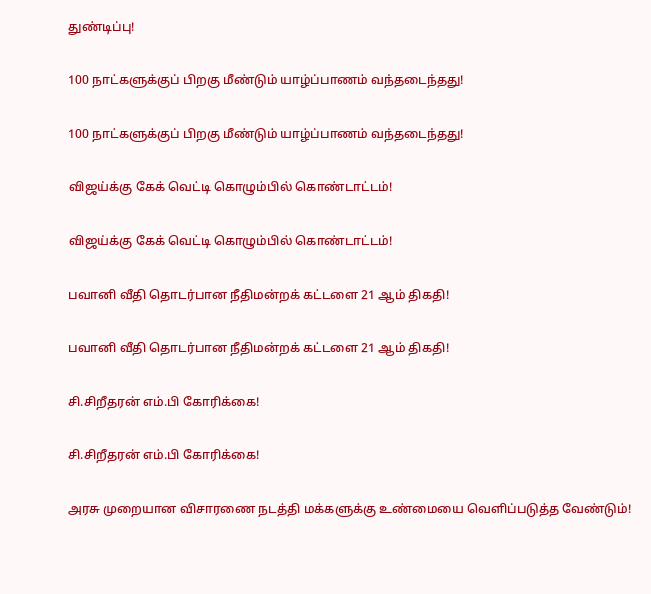துண்டிப்பு!

100 நாட்களுக்குப் பிறகு மீண்டும் யாழ்ப்பாணம் வந்தடைந்தது!

100 நாட்களுக்குப் பிறகு மீண்டும் யாழ்ப்பாணம் வந்தடைந்தது!

விஜய்க்கு கேக் வெட்டி கொழும்பில் கொண்டாட்டம்!

விஜய்க்கு கேக் வெட்டி கொழும்பில் கொண்டாட்டம்!

பவானி வீதி தொடர்பான நீதிமன்றக் கட்டளை 21 ஆம் திகதி!

பவானி வீதி தொடர்பான நீதிமன்றக் கட்டளை 21 ஆம் திகதி!

சி.சிறீதரன் எம்.பி கோரிக்கை!

சி.சிறீதரன் எம்.பி கோரிக்கை!

அரசு முறையான விசாரணை நடத்தி மக்களுக்கு உண்மையை வெளிப்படுத்த வேண்டும்!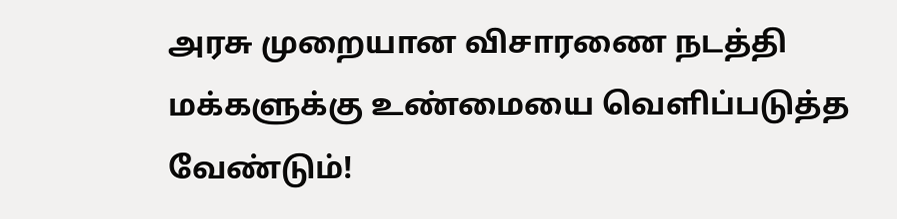அரசு முறையான விசாரணை நடத்தி மக்களுக்கு உண்மையை வெளிப்படுத்த வேண்டும்!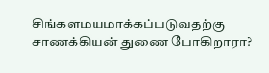சிங்களமயமாக்கப்படுவதற்கு சாணக்கியன் துணை போகிறாரா?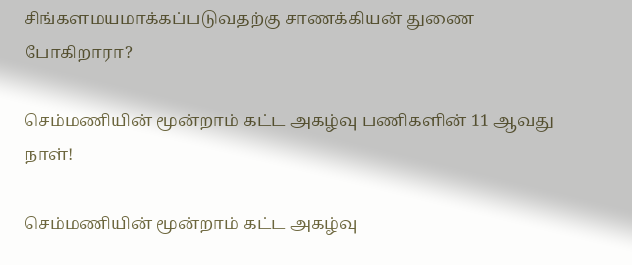சிங்களமயமாக்கப்படுவதற்கு சாணக்கியன் துணை போகிறாரா?

செம்மணியின் மூன்றாம் கட்ட அகழ்வு பணிகளின் 11 ஆவது நாள்!

செம்மணியின் மூன்றாம் கட்ட அகழ்வு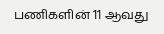பணிகளின் 11 ஆவது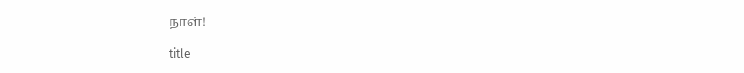நாள்!

title